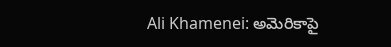Ali Khamenei: అమెరికాపై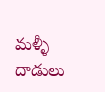మళ్ళీ దాడులు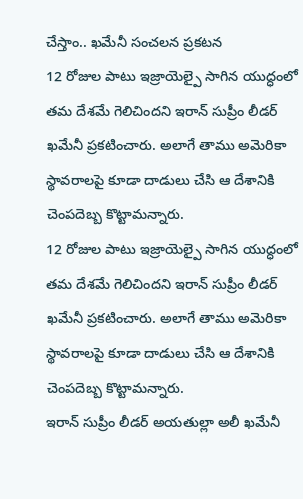చేస్తాం.. ఖమేనీ సంచలన ప్రకటన
12 రోజుల పాటు ఇజ్రాయెల్పై సాగిన యుద్ధంలో తమ దేశమే గెలిచిందని ఇరాన్ సుప్రీం లీడర్ ఖమేనీ ప్రకటించారు. అలాగే తాము అమెరికా స్థావరాలపై కూడా దాడులు చేసి ఆ దేశానికి చెంపదెబ్బ కొట్టామన్నారు.
12 రోజుల పాటు ఇజ్రాయెల్పై సాగిన యుద్ధంలో తమ దేశమే గెలిచిందని ఇరాన్ సుప్రీం లీడర్ ఖమేనీ ప్రకటించారు. అలాగే తాము అమెరికా స్థావరాలపై కూడా దాడులు చేసి ఆ దేశానికి చెంపదెబ్బ కొట్టామన్నారు.
ఇరాన్ సుప్రీం లీడర్ అయతుల్లా అలీ ఖమేనీ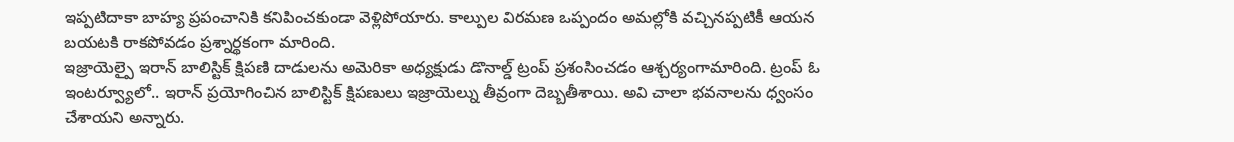ఇప్పటిదాకా బాహ్య ప్రపంచానికి కనిపించకుండా వెళ్లిపోయారు. కాల్పుల విరమణ ఒప్పందం అమల్లోకి వచ్చినప్పటికీ ఆయన బయటకి రాకపోవడం ప్రశ్నార్థకంగా మారింది.
ఇజ్రాయెల్పై ఇరాన్ బాలిస్టిక్ క్షిపణి దాడులను అమెరికా అధ్యక్షుడు డొనాల్డ్ ట్రంప్ ప్రశంసించడం ఆశ్చర్యంగామారింది. ట్రంప్ ఓ ఇంటర్వ్యూలో.. ఇరాన్ ప్రయోగించిన బాలిస్టిక్ క్షిపణులు ఇజ్రాయెల్ను తీవ్రంగా దెబ్బతీశాయి. అవి చాలా భవనాలను ధ్వంసం చేశాయని అన్నారు.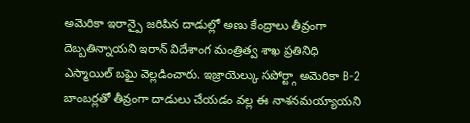అమెరికా ఇరాన్పై జరిపిన దాడుల్లో అణు కేంద్రాలు తీవ్రంగా దెబ్బతిన్నాయని ఇరాన్ విదేశాంగ మంత్రిత్వ శాఖ ప్రతినిధి ఎస్మాయిల్ బఘై వెల్లడించారు. ఇజ్రాయెల్కు సపోర్ట్గా అమెరికా B-2 బాంబర్లతో తీవ్రంగా దాడులు చేయడం వల్ల ఈ నాశనమయ్యాయని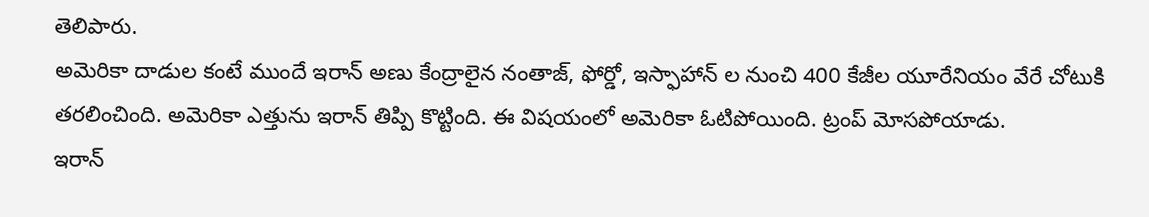తెలిపారు.
అమెరికా దాడుల కంటే ముందే ఇరాన్ అణు కేంద్రాలైన నంతాజ్, ఫోర్డో, ఇస్ఫాహాన్ ల నుంచి 400 కేజీల యూరేనియం వేరే చోటుకి తరలించింది. అమెరికా ఎత్తును ఇరాన్ తిప్పి కొట్టింది. ఈ విషయంలో అమెరికా ఓటిపోయింది. ట్రంప్ మోసపోయాడు.
ఇరాన్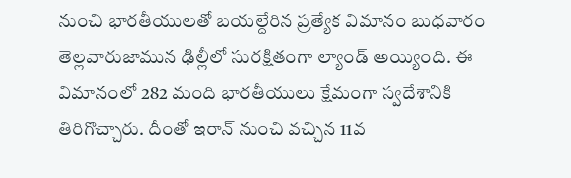నుంచి భారతీయులతో బయల్దేరిన ప్రత్యేక విమానం బుధవారం తెల్లవారుజామున ఢిల్లీలో సురక్షితంగా ల్యాండ్ అయ్యింది. ఈ విమానంలో 282 మంది భారతీయులు క్షేమంగా స్వదేశానికి తిరిగొచ్చారు. దీంతో ఇరాన్ నుంచి వచ్చిన 11వ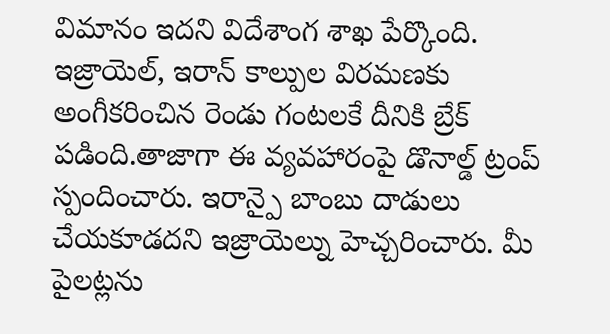విమానం ఇదని విదేశాంగ శాఖ పేర్కొంది.
ఇజ్రాయెల్, ఇరాన్ కాల్పుల విరమణకు అంగీకరించిన రెండు గంటలకే దీనికి బ్రేక్ పడింది.తాజాగా ఈ వ్యవహారంపై డొనాల్డ్ ట్రంప్ స్పందించారు. ఇరాన్పై బాంబు దాడులు చేయకూడదని ఇజ్రాయెల్ను హెచ్చరించారు. మీ పైలట్లను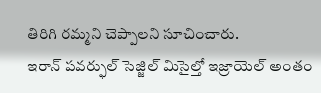తిరిగి రమ్మని చెప్పాలని సూచించారు.
ఇరాన్ పవర్ఫుల్ సెజ్జిల్ మిసైల్తో ఇజ్రాయెల్ అంతం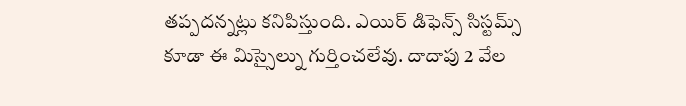తప్పదన్నట్లు కనిపిస్తుంది. ఎయిర్ డిఫెన్స్ సిస్టమ్స్ కూడా ఈ మిస్సైల్ను గుర్తించలేవు. దాదాపు 2 వేల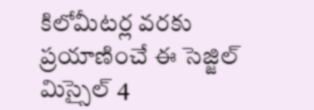కిలోమీటర్ల వరకు ప్రయాణించే ఈ సెజ్జిల్ మిస్సైల్ 4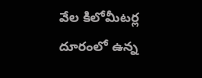వేల కిలోమీటర్ల దూరంలో ఉన్న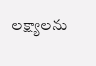లక్ష్యాలను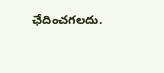ఛేదించగలదు.